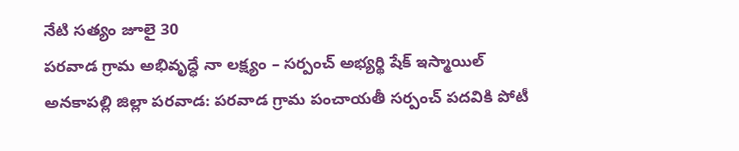నేటి సత్యం జూలై 30
పరవాడ గ్రామ అభివృద్ధే నా లక్ష్యం – సర్పంచ్ అభ్యర్థి షేక్ ఇస్మాయిల్
అనకాపల్లి జిల్లా పరవాడ: పరవాడ గ్రామ పంచాయతీ సర్పంచ్ పదవికి పోటీ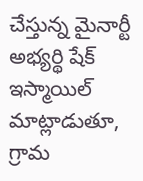చేస్తున్న మైనార్టీ అభ్యర్థి షేక్ ఇస్మాయిల్ మాట్లాడుతూ, గ్రామ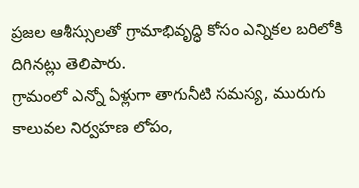ప్రజల ఆశీస్సులతో గ్రామాభివృద్ధి కోసం ఎన్నికల బరిలోకి దిగినట్లు తెలిపారు.
గ్రామంలో ఎన్నో ఏళ్లుగా తాగునీటి సమస్య, మురుగు కాలువల నిర్వహణ లోపం,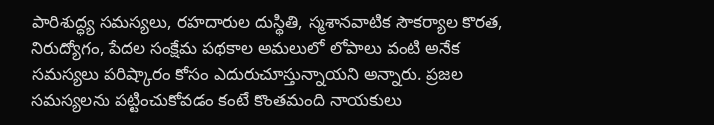పారిశుద్ధ్య సమస్యలు, రహదారుల దుస్థితి, స్మశానవాటిక సౌకర్యాల కొరత, నిరుద్యోగం, పేదల సంక్షేమ పథకాల అమలులో లోపాలు వంటి అనేక సమస్యలు పరిష్కారం కోసం ఎదురుచూస్తున్నాయని అన్నారు. ప్రజల సమస్యలను పట్టించుకోవడం కంటే కొంతమంది నాయకులు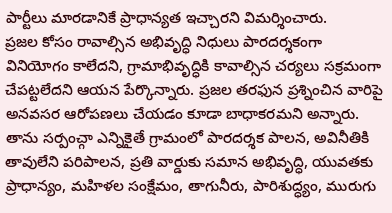పార్టీలు మారడానికే ప్రాధాన్యత ఇచ్చారని విమర్శించారు.
ప్రజల కోసం రావాల్సిన అభివృద్ధి నిధులు పారదర్శకంగా వినియోగం కాలేదని, గ్రామాభివృద్ధికి కావాల్సిన చర్యలు సక్రమంగా చేపట్టలేదని ఆయన పేర్కొన్నారు. ప్రజల తరఫున ప్రశ్నించిన వారిపై అనవసర ఆరోపణలు చేయడం కూడా బాధాకరమని అన్నారు.
తాను సర్పంచ్గా ఎన్నికైతే గ్రామంలో పారదర్శక పాలన, అవినీతికి తావులేని పరిపాలన, ప్రతి వార్డుకు సమాన అభివృద్ధి, యువతకు ప్రాధాన్యం, మహిళల సంక్షేమం, తాగునీరు, పారిశుద్ధ్యం, మురుగు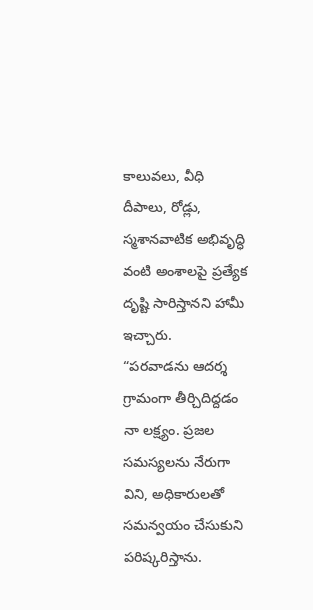కాలువలు, వీధి దీపాలు, రోడ్లు, స్మశానవాటిక అభివృద్ధి వంటి అంశాలపై ప్రత్యేక దృష్టి సారిస్తానని హామీ ఇచ్చారు.
“పరవాడను ఆదర్శ గ్రామంగా తీర్చిదిద్దడం నా లక్ష్యం. ప్రజల సమస్యలను నేరుగా విని, అధికారులతో సమన్వయం చేసుకుని పరిష్కరిస్తాను.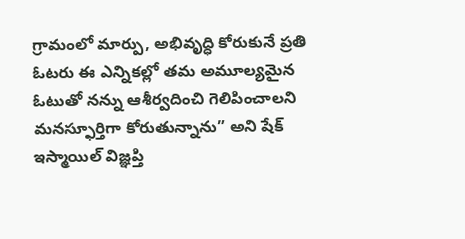గ్రామంలో మార్పు, అభివృద్ధి కోరుకునే ప్రతి ఓటరు ఈ ఎన్నికల్లో తమ అమూల్యమైన ఓటుతో నన్ను ఆశీర్వదించి గెలిపించాలని మనస్ఫూర్తిగా కోరుతున్నాను” అని షేక్ ఇస్మాయిల్ విజ్ఞప్తి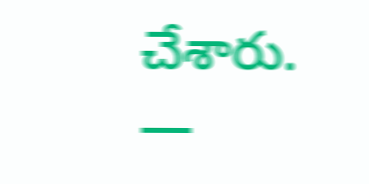చేశారు.
—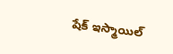షేక్ ఇస్మాయిల్